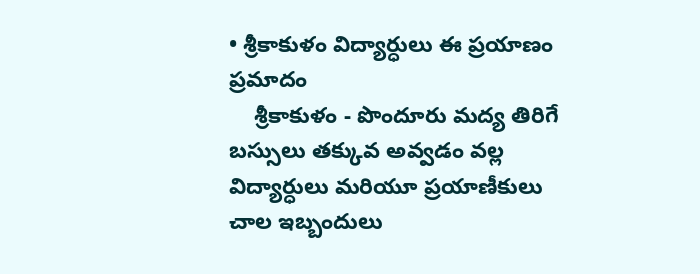• శ్రీకాకుళం విద్యార్ధులు ఈ ప్రయాణం ప్రమాదం
    శ్రీకాకుళం - పొందూరు మద్య తిరిగే బస్సులు తక్కువ అవ్వడం వల్ల విద్యార్ధులు మరియూ ప్రయాణీకులు చాల ఇబ్బందులు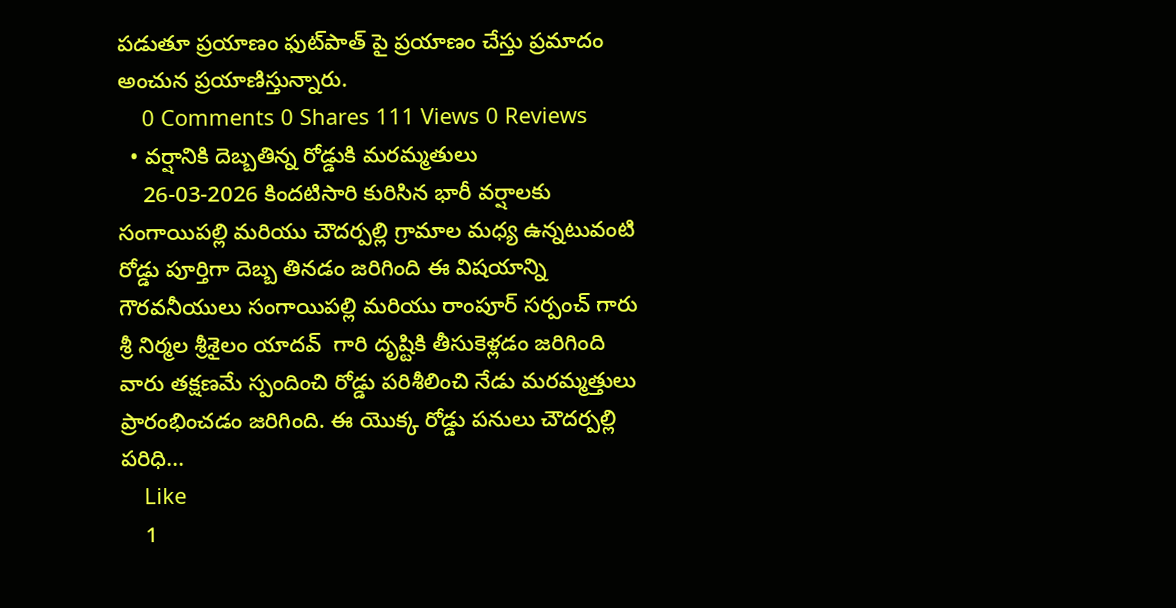పడుతూ ప్రయాణం ఫుట్‌పాత్ పై ప్రయాణం చేస్తు ప్రమాదం అంచున ప్రయాణిస్తున్నారు.
    0 Comments 0 Shares 111 Views 0 Reviews
  • వర్షానికి దెబ్బతిన్న రోడ్డుకి మరమ్మతులు
    26-03-2026 కిందటిసారి కురిసిన భారీ వర్షాలకు సంగాయిపల్లి మరియు చౌదర్పల్లి గ్రామాల మధ్య ఉన్నటువంటి రోడ్డు పూర్తిగా దెబ్బ తినడం జరిగింది ఈ విషయాన్ని గౌరవనీయులు సంగాయిపల్లి మరియు రాంపూర్ సర్పంచ్ గారు  శ్రీ నిర్మల శ్రీశైలం యాదవ్  గారి దృష్టికి తీసుకెళ్లడం జరిగింది వారు తక్షణమే స్పందించి రోడ్డు పరిశీలించి నేడు మరమ్మత్తులు ప్రారంభించడం జరిగింది. ఈ యొక్క రోడ్డు పనులు చౌదర్పల్లి పరిధి...
    Like
    1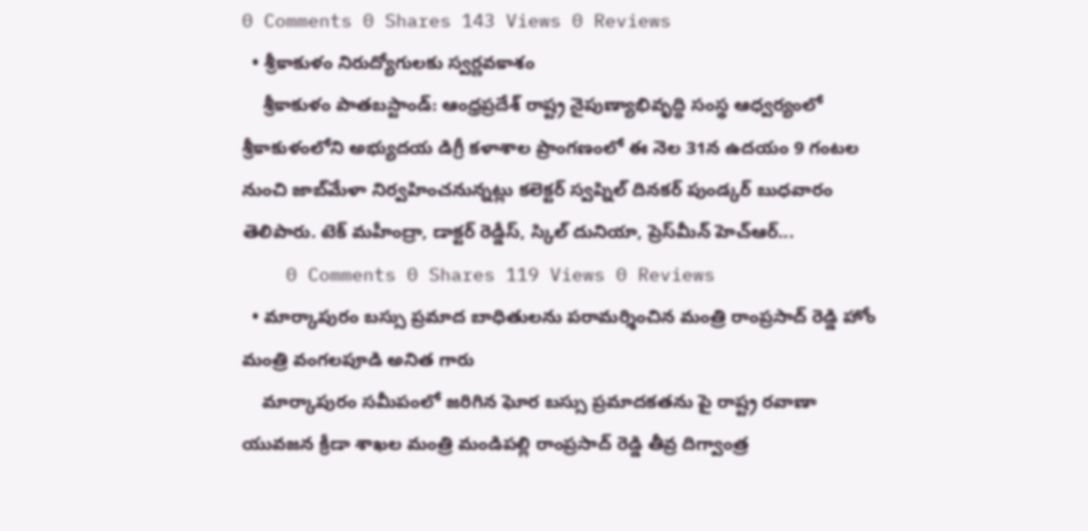0 Comments 0 Shares 143 Views 0 Reviews
  • శ్రీకాకుళం నిరుద్యోగులకు స్వర్ణవకాశం
    శ్రీకాకుళం పాతబస్టాండ్‌: ఆంధ్రప్రదేశ్‌ రాష్ట్ర నైపుణ్యాభివృద్ధి సంస్థ ఆధ్వర్యంలో శ్రీకాకుళంలోని అభ్యుదయ డిగ్రీ కళాశాల ప్రాంగణంలో ఈ నెల 31న ఉదయం 9 గంటల నుంచి జాబ్‌మేళా నిర్వహించనున్నట్లు కలెక్టర్‌ స్వప్నిల్‌ దినకర్‌ పుండ్కర్‌ బుధవారం తెలిపారు. టెక్‌ మహీంద్రా, డాక్టర్‌ రెడ్డీస్‌, స్కిల్‌ దునియా, ప్రెస్‌మీన్‌ హెచ్‌ఆర్‌...
    0 Comments 0 Shares 119 Views 0 Reviews
  • మార్కాపురం బస్సు ప్రమాద బాధితులను పరామర్శించిన మంత్రి రాంప్రసాద్ రెడ్డి హోం మంత్రి వంగలపూడి అనిత గారు
    మార్కాపురం సమీపంలో జరిగిన ఘోర బస్సు ప్రమాదకతను పై రాష్ట్ర రవాణా యువజన క్రీడా శాఖల మంత్రి మండిపల్లి రాంప్రసాద్ రెడ్డి తీవ్ర దిగ్వాంత్ర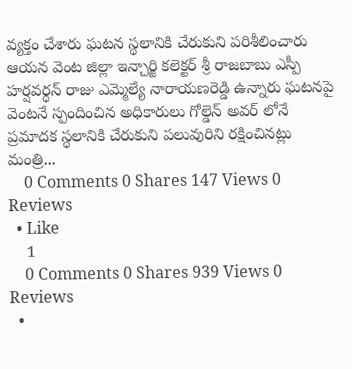వ్యక్తం చేశారు ఘటన స్థలానికి చేరుకుని పరిశీలించారు ఆయన వెంట జిల్లా ఇన్చార్జి కలెక్టర్ శ్రీ రాజబాబు ఎస్పీ హర్షవర్ధన్ రాజు ఎమ్మెల్యే నారాయణరెడ్డి ఉన్నారు ఘటనపై వెంటనే స్పందించిన అధికారులు గోల్డెన్ అవర్ లోనే ప్రమాదక స్థలానికి చేరుకుని పలువురిని రక్షించినట్లు మంత్రి...
    0 Comments 0 Shares 147 Views 0 Reviews
  • Like
    1
    0 Comments 0 Shares 939 Views 0 Reviews
  •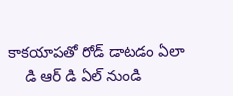కాకయాపతో రోడ్ డాటడం ఏలా
    డి ఆర్ డి ఏల్ నుండి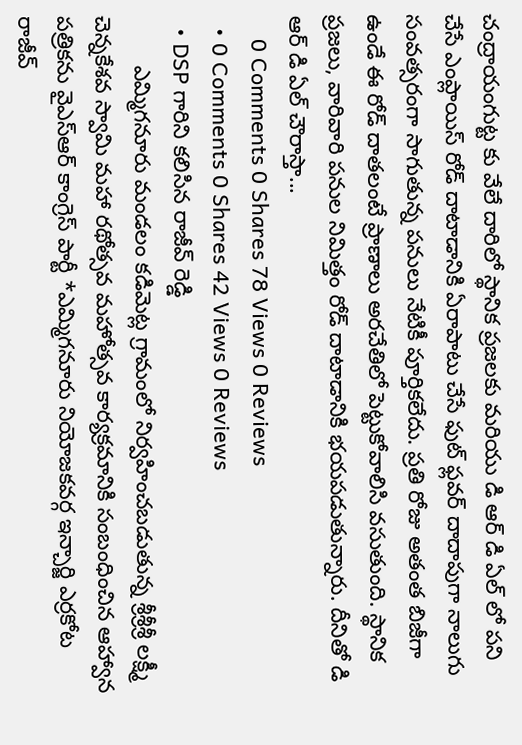చంద్రాయంగుట్ట కు వేలే దారిలో స్థానిక ప్రజలకు మరియు డి ఆర్ డి ఏల్ లో పని చేసే ఎంప్లాయిస్ రోడ్ దాటాడానికి ఏరాపాటు చేసే ఫుట్ ఫ్లవర్ దాదాపుగా నాలుగు సంవత్సరంగా సాగుతున్న పనులు నేటికీ పూర్తికలేదు. ప్రతి రోజు అతంత బిజీగా ఉండే ఈ రోడ్ దాతలంటే ప్రాణాలు అరచేతిలో పెట్టుకోవాలిసి వసుతుంది. స్థానిక ప్రజలు, వారివారి పనుల నిమిత్తం రోడ్ దాటాడానికి భయపడుతున్నారు. దీనితో డి ఆర్ డి ఏల్ చౌరాస్తా...
    0 Comments 0 Shares 78 Views 0 Reviews
  • 0 Comments 0 Shares 42 Views 0 Reviews
  • DSP గారిని కలిసిన రాజీవ్ రెడ్డి
        ఎమ్మిగనూరు మండలం కడిమెట్ల గ్రామంలో నిర్వహించబడుతున్న శ్రీశ్రీశ్రీ లక్ష్మీ చెన్నకేశవ స్వామి మహా రథోత్సవ మహోత్సవ కార్యక్రమానికి సంబంధించిన ఆహ్వాన పత్రికను వైఎస్ఆర్ కాంగ్రెస్ పార్టీ *ఎమ్మిగనూరు నియోజకవర్గ ఇన్చార్జి ఎర్రకోట రాజీవ్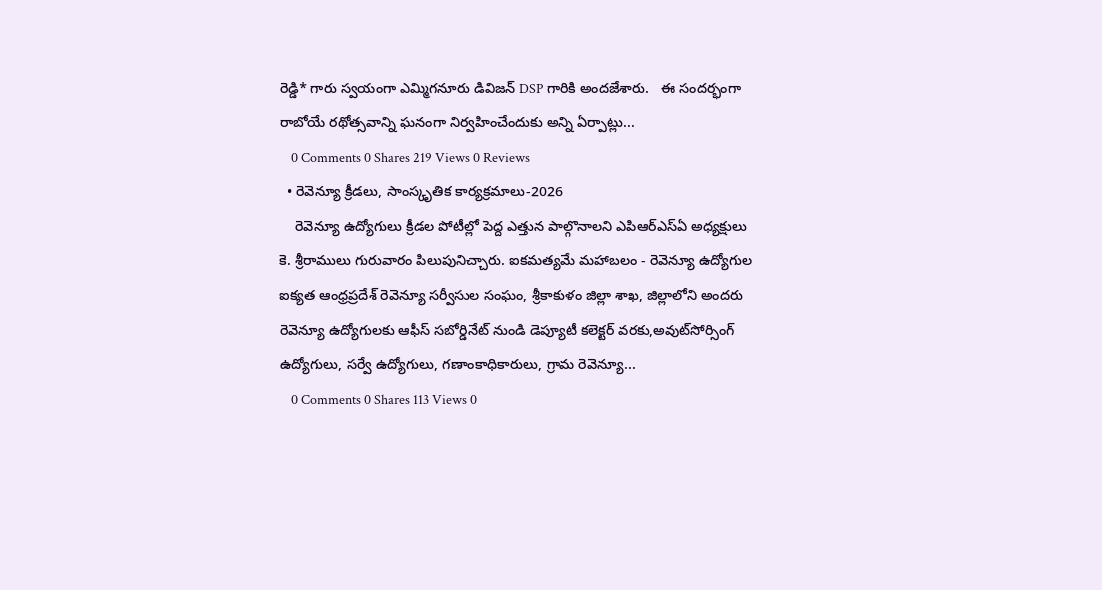రెడ్డి* గారు స్వయంగా ఎమ్మిగనూరు డివిజన్ DSP గారికి అందజేశారు.   ఈ సందర్భంగా రాబోయే రథోత్సవాన్ని ఘనంగా నిర్వహించేందుకు అన్ని ఏర్పాట్లు...
    0 Comments 0 Shares 219 Views 0 Reviews
  • రెవెన్యూ క్రీడలు, సాంస్కృతిక కార్యక్రమాలు-2026
    రెవెన్యూ ఉద్యోగులు క్రీడల పోటీల్లో పెద్ద ఎత్తున పాల్గొనాలని ఎపిఆర్ఎస్ఏ అధ్యక్షులు కె. శ్రీరాములు గురువారం పిలుపునిచ్చారు. ఐకమత్యమే మహాబలం - రెవెన్యూ ఉద్యోగుల ఐక్యత ఆంధ్రప్రదేశ్ రెవెన్యూ సర్వీసుల సంఘం, శ్రీకాకుళం జిల్లా శాఖ, జిల్లాలోని అందరు రెవెన్యూ ఉద్యోగులకు ఆఫీస్ సబోర్డినేట్ నుండి డెప్యూటీ కలెక్టర్ వరకు,అవుట్‌సోర్సింగ్ ఉద్యోగులు, సర్వే ఉద్యోగులు, గణాంకాధికారులు, గ్రామ రెవెన్యూ...
    0 Comments 0 Shares 113 Views 0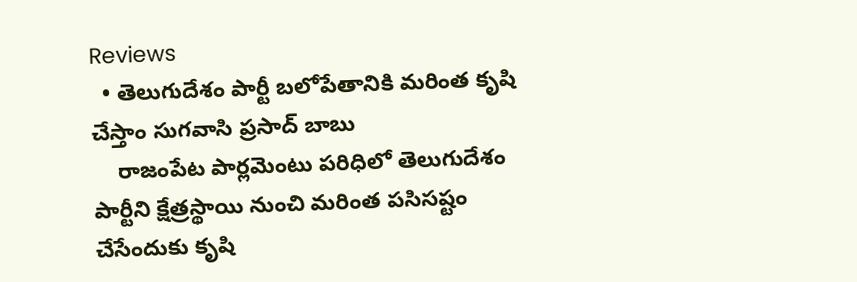Reviews
  • తెలుగుదేశం పార్టీ బలోపేతానికి మరింత కృషి చేస్తాం సుగవాసి ప్రసాద్ బాబు
    రాజంపేట పార్లమెంటు పరిధిలో తెలుగుదేశం పార్టీని క్షేత్రస్థాయి నుంచి మరింత పసిసష్టం చేసేందుకు కృషి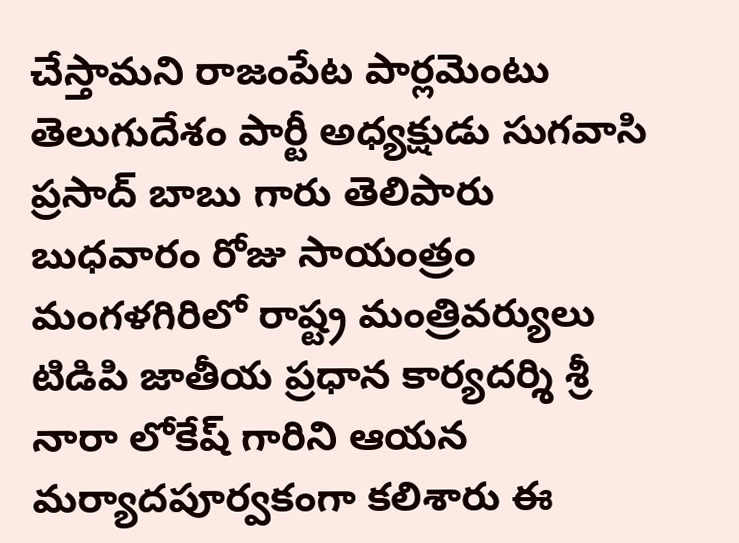చేస్తామని రాజంపేట పార్లమెంటు తెలుగుదేశం పార్టీ అధ్యక్షుడు సుగవాసి ప్రసాద్ బాబు గారు తెలిపారు బుధవారం రోజు సాయంత్రం మంగళగిరిలో రాష్ట్ర మంత్రివర్యులు టిడిపి జాతీయ ప్రధాన కార్యదర్శి శ్రీ నారా లోకేష్ గారిని ఆయన మర్యాదపూర్వకంగా కలిశారు ఈ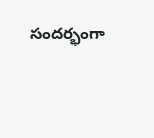సందర్భంగా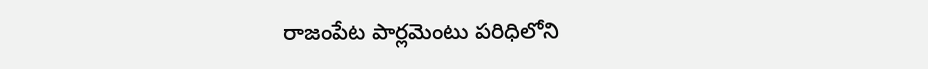రాజంపేట పార్లమెంటు పరిధిలోని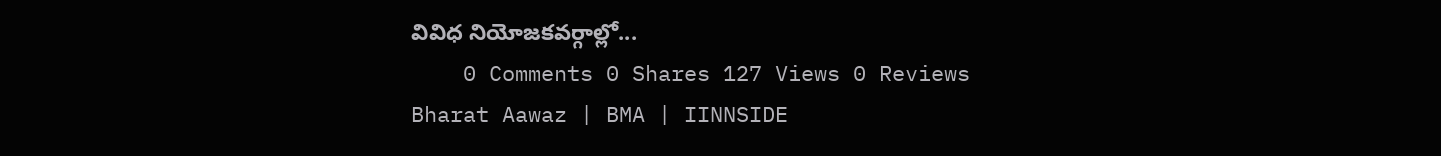వివిధ నియోజకవర్గాల్లో...
    0 Comments 0 Shares 127 Views 0 Reviews
Bharat Aawaz | BMA | IINNSIDE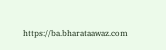https://ba.bharataawaz.com